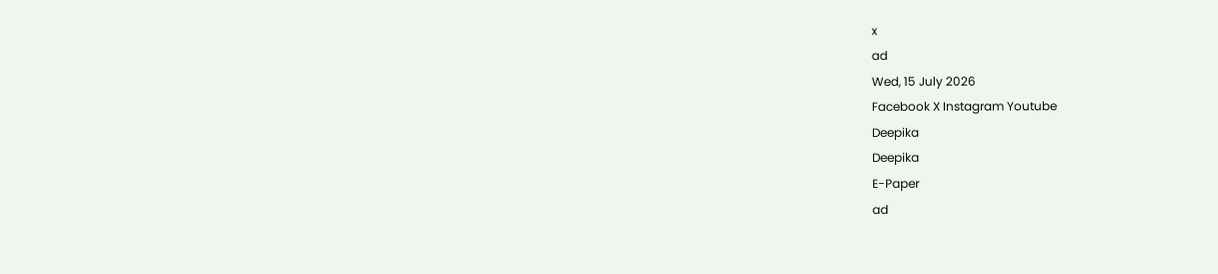x
ad
Wed, 15 July 2026
Facebook X Instagram Youtube
Deepika
Deepika
E-Paper
ad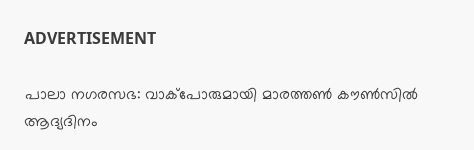ADVERTISEMENT

പാലാ നഗരസഭ: വാക്പോരുമായി മാരത്തണ്‍ കൗണ്‍സില്‍ ആദ്യദിനം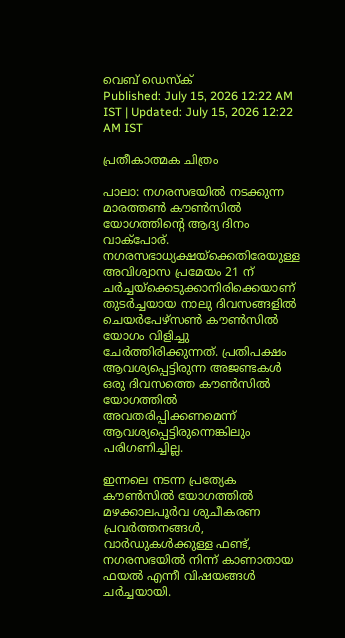വെബ് ഡെസ്ക്
Published: July 15, 2026 12:22 AM IST | Updated: July 15, 2026 12:22 AM IST

പ്രതീകാത്മക ചിത്രം

പാലാ: നഗരസഭയില്‍ നടക്കുന്ന മാരത്തണ്‍ കൗണ്‍സില്‍ യോഗത്തിന്‍റെ ആദ്യ ദിനം വാക്‌പോര്. നഗരസഭാധ്യക്ഷയ്ക്കെതിരേയുള്ള അവിശ്വാസ പ്രമേയം 21 ന് ചര്‍ച്ചയ്ക്കെടുക്കാനിരിക്കെയാണ് തുടര്‍ച്ചയായ നാലു ദിവസങ്ങളില്‍ ചെയര്‍പേഴ്‌സണ്‍ കൗണ്‍സില്‍ യോഗം വിളിച്ചു ചേര്‍ത്തിരിക്കുന്നത്. പ്രതിപക്ഷം ആവശ്യപ്പെട്ടിരുന്ന അജണ്ടകള്‍ ഒരു ദിവസത്തെ കൗണ്‍സില്‍ യോഗത്തില്‍ അവതരിപ്പിക്കണമെന്ന് ആവശ്യപ്പെട്ടിരുന്നെങ്കിലും പരിഗണിച്ചില്ല.

ഇന്നലെ നടന്ന പ്രത്യേക കൗണ്‍സില്‍ യോഗത്തില്‍ മഴക്കാലപൂര്‍വ ശുചീകരണ പ്രവര്‍ത്തനങ്ങള്‍, വാര്‍ഡുകള്‍ക്കുള്ള ഫണ്ട്, നഗരസഭയില്‍ നിന്ന് കാണാതായ ഫയല്‍ എന്നീ വിഷയങ്ങള്‍ ചര്‍ച്ചയായി.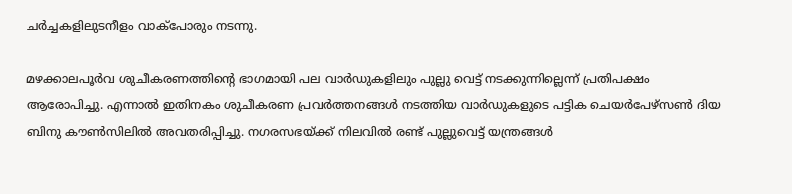ചര്‍ച്ചകളിലുടനീളം വാക്‌പോരും നടന്നു.

മഴക്കാലപൂര്‍വ ശുചീകരണത്തിന്‍റെ ഭാഗമായി പല വാര്‍ഡുകളിലും പുല്ലു വെട്ട് നടക്കുന്നില്ലെന്ന് പ്രതിപക്ഷം ആരോപിച്ചു. എന്നാല്‍ ഇതിനകം ശുചീകരണ പ്രവര്‍ത്തനങ്ങള്‍ നടത്തിയ വാര്‍ഡുകളുടെ പട്ടിക ചെയര്‍പേഴ്‌സണ്‍ ദിയ ബിനു കൗണ്‍സിലില്‍ അവതരിപ്പിച്ചു. നഗരസഭയ്ക്ക് നിലവില്‍ രണ്ട് പുല്ലുവെട്ട് യന്ത്രങ്ങള്‍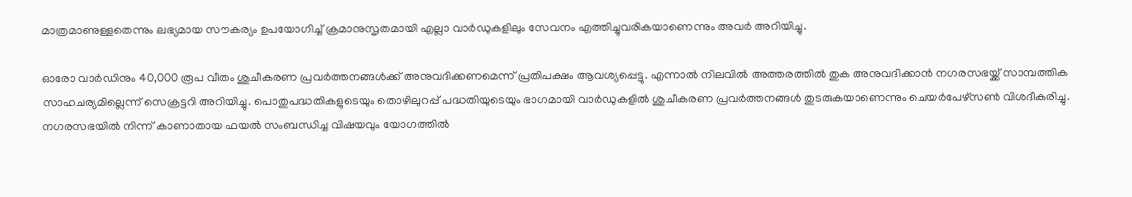മാത്രമാണുള്ളതെന്നും ലഭ്യമായ സൗകര്യം ഉപയോഗിച്ച് ക്രമാനുസൃതമായി എല്ലാ വാര്‍ഡുകളിലും സേവനം എത്തിച്ചുവരികയാണെന്നും അവര്‍ അറിയിച്ചു.

ഓരോ വാര്‍ഡിനും 40,000 രൂപ വീതം ശുചീകരണ പ്രവര്‍ത്തനങ്ങള്‍ക്ക് അനുവദിക്കണമെന്ന് പ്രതിപക്ഷം ആവശ്യപ്പെട്ടു. എന്നാല്‍ നിലവില്‍ അത്തരത്തില്‍ തുക അനുവദിക്കാന്‍ നഗരസഭയ്ക്ക് സാമ്പത്തിക സാഹചര്യമില്ലെന്ന് സെക്രട്ടറി അറിയിച്ചു. പൊതുപദ്ധതികളുടെയും തൊഴിലുറപ്പ് പദ്ധതിയുടെയും ഭാഗമായി വാര്‍ഡുകളില്‍ ശുചീകരണ പ്രവര്‍ത്തനങ്ങള്‍ തുടരുകയാണെന്നും ചെയര്‍പേഴ്‌സണ്‍ വിശദീകരിച്ചു.
നഗരസഭയില്‍ നിന്ന് കാണാതായ ഫയല്‍ സംബന്ധിച്ച വിഷയവും യോഗത്തില്‍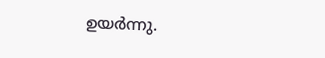ഉയര്‍ന്നു.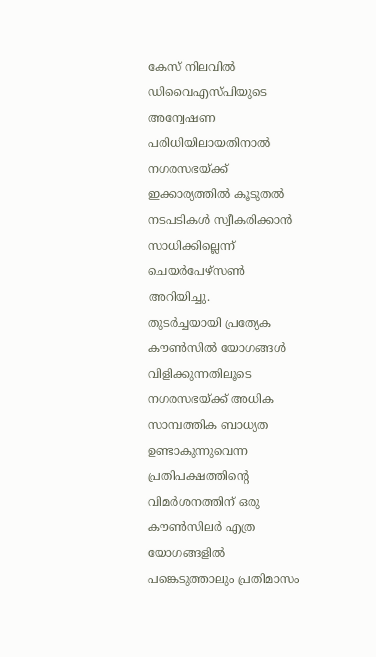കേസ് നിലവില്‍ ഡിവൈഎസ്പിയുടെ അന്വേഷണ പരിധിയിലായതിനാല്‍ നഗരസഭയ്ക്ക് ഇക്കാര്യത്തില്‍ കൂടുതല്‍ നടപടികള്‍ സ്വീകരിക്കാന്‍ സാധിക്കില്ലെന്ന് ചെയര്‍പേഴ്‌സണ്‍ അറിയിച്ചു.
തുടര്‍ച്ചയായി പ്രത്യേക കൗണ്‍സില്‍ യോഗങ്ങള്‍ വിളിക്കുന്നതിലൂടെ നഗരസഭയ്ക്ക് അധിക സാമ്പത്തിക ബാധ്യത ഉണ്ടാകുന്നുവെന്ന പ്രതിപക്ഷത്തിന്‍റെ വിമര്‍ശനത്തിന് ഒരു കൗണ്‍സിലര്‍ എത്ര യോഗങ്ങളില്‍ പങ്കെടുത്താലും പ്രതിമാസം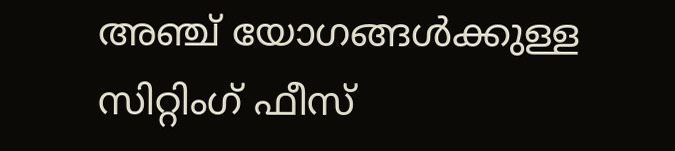അഞ്ച് യോഗങ്ങള്‍ക്കുള്ള സിറ്റിംഗ് ഫീസ്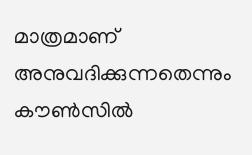മാത്രമാണ് അനുവദിക്കുന്നതെന്നും കൗണ്‍സില്‍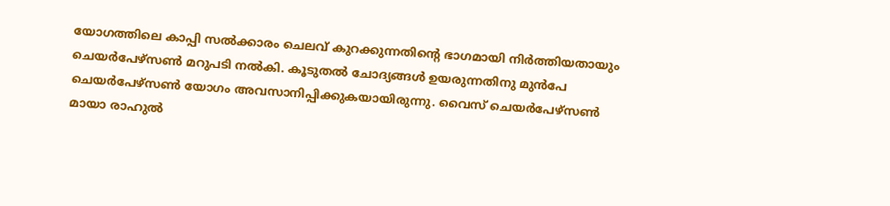യോഗത്തിലെ കാപ്പി സല്‍ക്കാരം ചെലവ് കുറക്കുന്നതിന്‍റെ ഭാഗമായി നിര്‍ത്തിയതായും ചെയര്‍പേഴ്‌സണ്‍ മറുപടി നല്‍കി. കൂടുതല്‍ ചോദ്യങ്ങള്‍ ഉയരുന്നതിനു മുന്‍പേ ചെയര്‍പേഴ്‌സണ്‍ യോഗം അവസാനിപ്പിക്കുകയായിരുന്നു. വൈസ് ചെയര്‍പേഴ്‌സണ്‍ മായാ രാഹുല്‍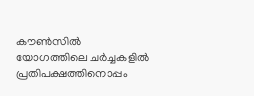കൗണ്‍സില്‍ യോഗത്തിലെ ചര്‍ച്ചകളില്‍ പ്രതിപക്ഷത്തിനൊപ്പം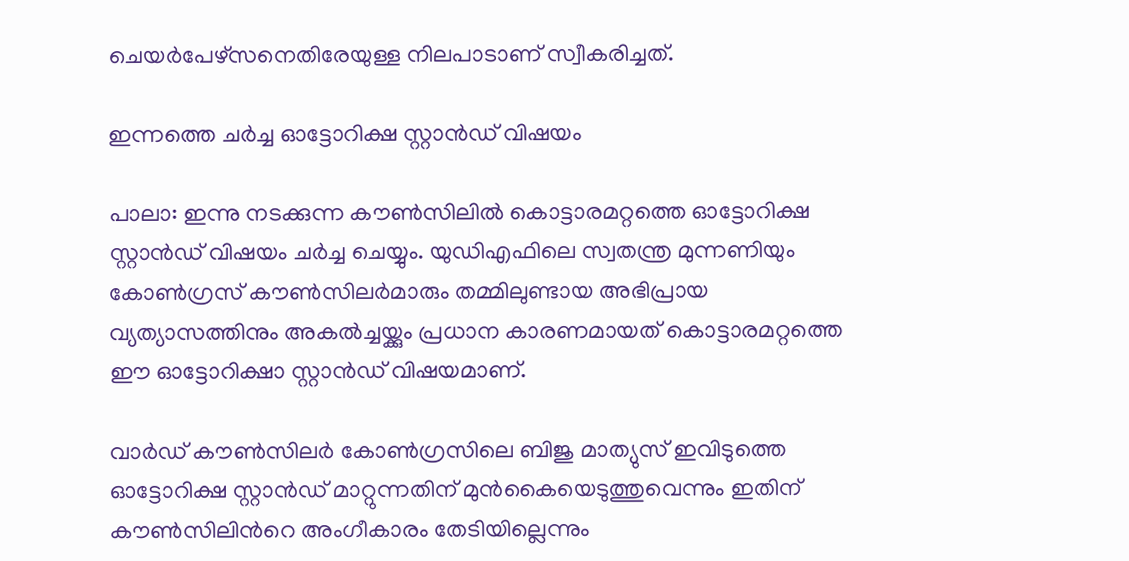ചെയര്‍പേഴ്‌സനെതിരേയുള്ള നിലപാടാണ് സ്വീകരിച്ചത്.

ഇന്നത്തെ ചര്‍ച്ച ഓട്ടോറിക്ഷ സ്റ്റാന്‍ഡ് വിഷയം

പാലാ: ഇന്നു നടക്കുന്ന കൗണ്‍സിലില്‍ കൊട്ടാരമറ്റത്തെ ഓട്ടോറിക്ഷ സ്റ്റാന്‍ഡ് വിഷയം ചര്‍ച്ച ചെയ്യും. യുഡിഎഫിലെ സ്വതന്ത്ര മുന്നണിയും കോണ്‍ഗ്രസ് കൗണ്‍സിലര്‍മാരും തമ്മിലുണ്ടായ അഭിപ്രായ വ്യത്യാസത്തിനും അകല്‍ച്ചയ്ക്കും പ്രധാന കാരണമായത് കൊട്ടാരമറ്റത്തെ ഈ ഓട്ടോറിക്ഷാ സ്റ്റാന്‍ഡ് വിഷയമാണ്.

വാര്‍ഡ് കൗണ്‍സിലര്‍ കോണ്‍ഗ്രസിലെ ബിജു മാത്യുസ് ഇവിടുത്തെ ഓട്ടോറിക്ഷ സ്റ്റാന്‍ഡ് മാറ്റുന്നതിന് മുന്‍കൈയെടുത്തുവെന്നും ഇതിന് കൗണ്‍സിലിന്‍റെ അംഗീകാരം തേടിയില്ലെന്നും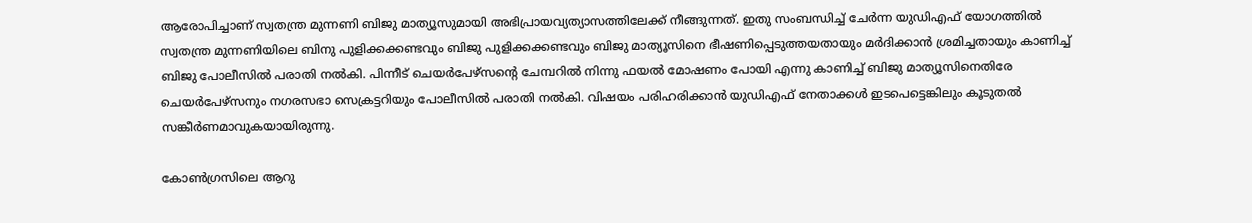ആരോപിച്ചാണ് സ്വതന്ത്ര മുന്നണി ബിജു മാത്യൂസുമായി അഭിപ്രായവ്യത്യാസത്തിലേക്ക് നീങ്ങുന്നത്. ഇതു സംബന്ധിച്ച് ചേര്‍ന്ന യുഡിഎഫ് യോഗത്തില്‍ സ്വതന്ത്ര മുന്നണിയിലെ ബിനു പുളിക്കക്കണ്ടവും ബിജു പുളിക്കക്കണ്ടവും ബിജു മാത്യൂസിനെ ഭീഷണിപ്പെടുത്തയതായും മര്‍ദിക്കാന്‍ ശ്രമിച്ചതായും കാണിച്ച് ബിജു പോലീസില്‍ പരാതി നല്‍കി. പിന്നീട് ചെയര്‍പേഴ്‌സന്‍റെ ചേമ്പറില്‍ നിന്നു ഫയല്‍ മോഷണം പോയി എന്നു കാണിച്ച് ബിജു മാത്യൂസിനെതിരേ ചെയര്‍പേഴ്‌സനും നഗരസഭാ സെക്രട്ടറിയും പോലീസില്‍ പരാതി നല്‍കി. വിഷയം പരിഹരിക്കാന്‍ യുഡിഎഫ് നേതാക്കള്‍ ഇടപെട്ടെങ്കിലും കൂടുതല്‍ സങ്കീര്‍ണമാവുകയായിരുന്നു.

കോണ്‍ഗ്രസിലെ ആറു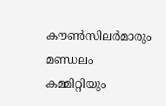കൗണ്‍സിലര്‍മാരും മണ്ഡലം കമ്മിറ്റിയും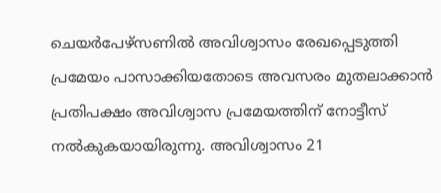ചെയര്‍പേഴ്‌സണില്‍ അവിശ്വാസം രേഖപ്പെടുത്തി പ്രമേയം പാസാക്കിയതോടെ അവസരം മുതലാക്കാന്‍ പ്രതിപക്ഷം അവിശ്വാസ പ്രമേയത്തിന് നോട്ടീസ് നല്‍കുകയായിരുന്നു. അവിശ്വാസം 21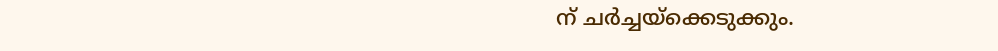ന് ചര്‍ച്ചയ്‌ക്കെടുക്കും.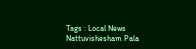Tags : Local News Nattuvishesham Pala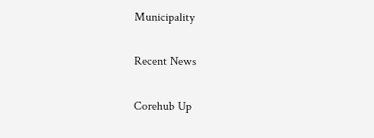Municipality

Recent News

Corehub Up